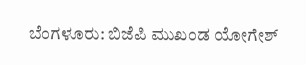ಬೆಂಗಳೂರು: ಬಿಜೆಪಿ ಮುಖಂಡ ಯೋಗೇಶ್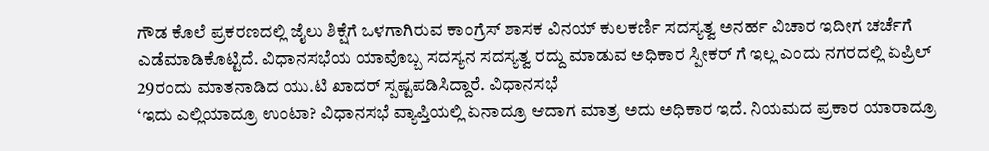ಗೌಡ ಕೊಲೆ ಪ್ರಕರಣದಲ್ಲಿ ಜೈಲು ಶಿಕ್ಷೆಗೆ ಒಳಗಾಗಿರುವ ಕಾಂಗ್ರೆಸ್ ಶಾಸಕ ವಿನಯ್ ಕುಲಕರ್ಣಿ ಸದಸ್ಯತ್ವ ಅನರ್ಹ ವಿಚಾರ ಇದೀಗ ಚರ್ಚೆಗೆ ಎಡೆಮಾಡಿಕೊಟ್ಟಿದೆ. ವಿಧಾನಸಭೆಯ ಯಾವೊಬ್ಬ ಸದಸ್ಯನ ಸದಸ್ಯತ್ವ ರದ್ದು ಮಾಡುವ ಅಧಿಕಾರ ಸ್ಪೀಕರ್ ಗೆ ಇಲ್ಲ ಎಂದು ನಗರದಲ್ಲಿ ಏಪ್ರಿಲ್ 29ರಂದು ಮಾತನಾಡಿದ ಯು.ಟಿ ಖಾದರ್ ಸ್ಪಷ್ಟಪಡಿಸಿದ್ದಾರೆ. ವಿಧಾನಸಭೆ
‘ಇದು ಎಲ್ಲಿಯಾದ್ರೂ ಉಂಟಾ? ವಿಧಾನಸಭೆ ವ್ಯಾಪ್ತಿಯಲ್ಲಿ ಏನಾದ್ರೂ ಆದಾಗ ಮಾತ್ರ ಅದು ಅಧಿಕಾರ ಇದೆ. ನಿಯಮದ ಪ್ರಕಾರ ಯಾರಾದ್ರೂ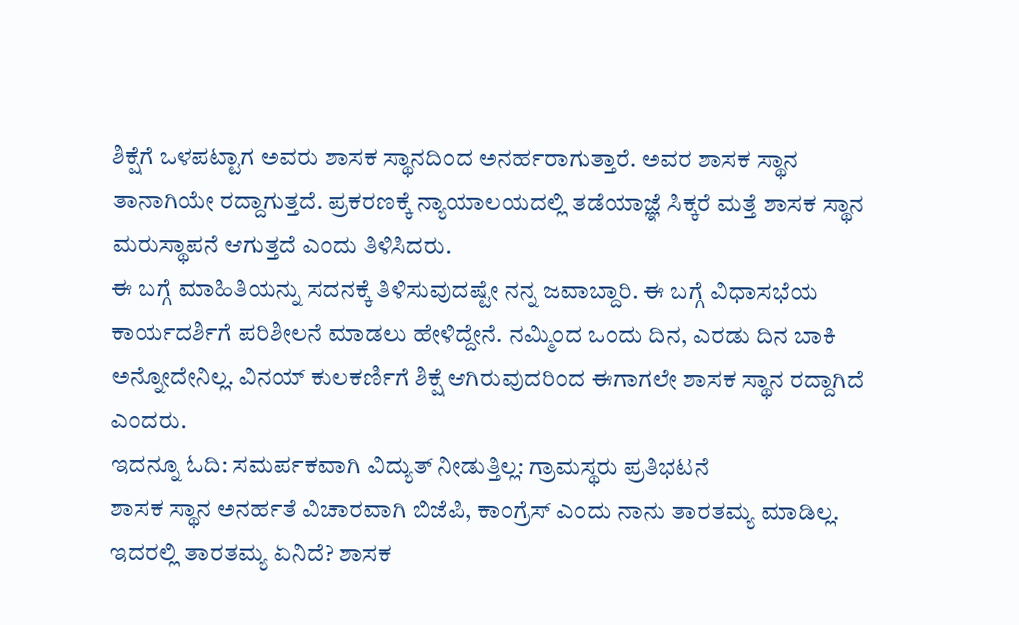ಶಿಕ್ಷೆಗೆ ಒಳಪಟ್ಟಾಗ ಅವರು ಶಾಸಕ ಸ್ಥಾನದಿಂದ ಅನರ್ಹರಾಗುತ್ತಾರೆ. ಅವರ ಶಾಸಕ ಸ್ಥಾನ ತಾನಾಗಿಯೇ ರದ್ದಾಗುತ್ತದೆ. ಪ್ರಕರಣಕ್ಕೆ ನ್ಯಾಯಾಲಯದಲ್ಲಿ ತಡೆಯಾಜ್ಞೆ ಸಿಕ್ಕರೆ ಮತ್ತೆ ಶಾಸಕ ಸ್ಥಾನ ಮರುಸ್ಥಾಪನೆ ಆಗುತ್ತದೆ ಎಂದು ತಿಳಿಸಿದರು.
ಈ ಬಗ್ಗೆ ಮಾಹಿತಿಯನ್ನು ಸದನಕ್ಕೆ ತಿಳಿಸುವುದಷ್ಟೇ ನನ್ನ ಜವಾಬ್ದಾರಿ. ಈ ಬಗ್ಗೆ ವಿಧಾಸಭೆಯ ಕಾರ್ಯದರ್ಶಿಗೆ ಪರಿಶೀಲನೆ ಮಾಡಲು ಹೇಳಿದ್ದೇನೆ. ನಮ್ಮಿಂದ ಒಂದು ದಿನ, ಎರಡು ದಿನ ಬಾಕಿ ಅನ್ನೋದೇನಿಲ್ಲ. ವಿನಯ್ ಕುಲಕರ್ಣಿಗೆ ಶಿಕ್ಷೆ ಆಗಿರುವುದರಿಂದ ಈಗಾಗಲೇ ಶಾಸಕ ಸ್ಥಾನ ರದ್ದಾಗಿದೆ ಎಂದರು.
ಇದನ್ನೂ ಓದಿ: ಸಮರ್ಪಕವಾಗಿ ವಿದ್ಯುತ್ ನೀಡುತ್ತಿಲ್ಲ: ಗ್ರಾಮಸ್ಥರು ಪ್ರತಿಭಟನೆ
ಶಾಸಕ ಸ್ಥಾನ ಅನರ್ಹತೆ ವಿಚಾರವಾಗಿ ಬಿಜೆಪಿ, ಕಾಂಗ್ರೆಸ್ ಎಂದು ನಾನು ತಾರತಮ್ಯ ಮಾಡಿಲ್ಲ. ಇದರಲ್ಲಿ ತಾರತಮ್ಯ ಏನಿದೆ? ಶಾಸಕ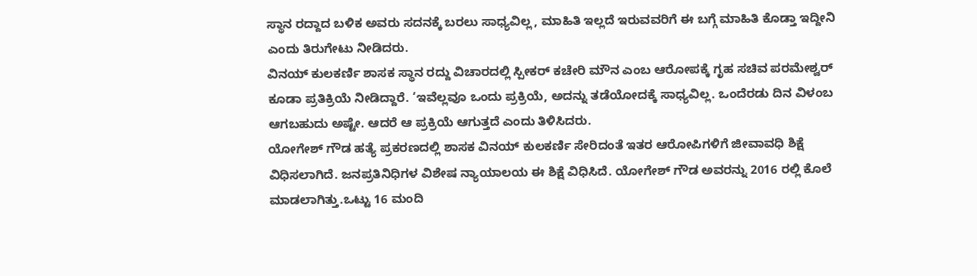ಸ್ಥಾನ ರದ್ದಾದ ಬಳಿಕ ಅವರು ಸದನಕ್ಕೆ ಬರಲು ಸಾಧ್ಯವಿಲ್ಲ, ಮಾಹಿತಿ ಇಲ್ಲದೆ ಇರುವವರಿಗೆ ಈ ಬಗ್ಗೆ ಮಾಹಿತಿ ಕೊಡ್ತಾ ಇದ್ದೀನಿ ಎಂದು ತಿರುಗೇಟು ನೀಡಿದರು.
ವಿನಯ್ ಕುಲಕರ್ಣಿ ಶಾಸಕ ಸ್ಥಾನ ರದ್ದು ವಿಚಾರದಲ್ಲಿ ಸ್ಪೀಕರ್ ಕಚೇರಿ ಮೌನ ಎಂಬ ಆರೋಪಕ್ಕೆ ಗೃಹ ಸಚಿವ ಪರಮೇಶ್ವರ್ ಕೂಡಾ ಪ್ರತಿಕ್ರಿಯೆ ನೀಡಿದ್ದಾರೆ. ‘ಇವೆಲ್ಲವೂ ಒಂದು ಪ್ರಕ್ರಿಯೆ, ಅದನ್ನು ತಡೆಯೋದಕ್ಕೆ ಸಾಧ್ಯವಿಲ್ಲ. ಒಂದೆರಡು ದಿನ ವಿಳಂಬ ಆಗಬಹುದು ಅಷ್ಟೇ. ಆದರೆ ಆ ಪ್ರಕ್ರಿಯೆ ಆಗುತ್ತದೆ ಎಂದು ತಿಳಿಸಿದರು.
ಯೋಗೇಶ್ ಗೌಡ ಹತ್ಯೆ ಪ್ರಕರಣದಲ್ಲಿ ಶಾಸಕ ವಿನಯ್ ಕುಲಕರ್ಣಿ ಸೇರಿದಂತೆ ಇತರ ಆರೋಪಿಗಳಿಗೆ ಜೀವಾವಧಿ ಶಿಕ್ಷೆ ವಿಧಿಸಲಾಗಿದೆ. ಜನಪ್ರತಿನಿಧಿಗಳ ವಿಶೇಷ ನ್ಯಾಯಾಲಯ ಈ ಶಿಕ್ಷೆ ವಿಧಿಸಿದೆ. ಯೋಗೇಶ್ ಗೌಡ ಅವರನ್ನು 2016 ರಲ್ಲಿ ಕೊಲೆ ಮಾಡಲಾಗಿತ್ತು.ಒಟ್ಟು 16 ಮಂದಿ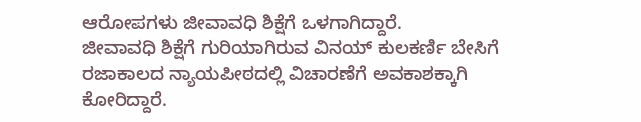ಆರೋಪಗಳು ಜೀವಾವಧಿ ಶಿಕ್ಷೆಗೆ ಒಳಗಾಗಿದ್ದಾರೆ.
ಜೀವಾವಧಿ ಶಿಕ್ಷೆಗೆ ಗುರಿಯಾಗಿರುವ ವಿನಯ್ ಕುಲಕರ್ಣಿ ಬೇಸಿಗೆ ರಜಾಕಾಲದ ನ್ಯಾಯಪೀಠದಲ್ಲಿ ವಿಚಾರಣೆಗೆ ಅವಕಾಶಕ್ಕಾಗಿ ಕೋರಿದ್ದಾರೆ.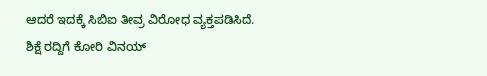ಆದರೆ ಇದಕ್ಕೆ ಸಿಬಿಐ ತೀವ್ರ ವಿರೋಧ ವ್ಯಕ್ತಪಡಿಸಿದೆ. ಶಿಕ್ಷೆ ರದ್ದಿಗೆ ಕೋರಿ ವಿನಯ್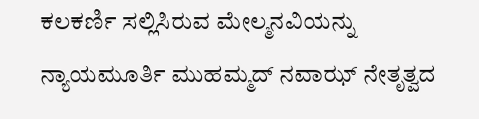ಕಲಕರ್ಣಿ ಸಲ್ಲಿಸಿರುವ ಮೇಲ್ಮನವಿಯನ್ನು ನ್ಯಾಯಮೂರ್ತಿ ಮುಹಮ್ಮದ್ ನವಾಝ್ ನೇತೃತ್ವದ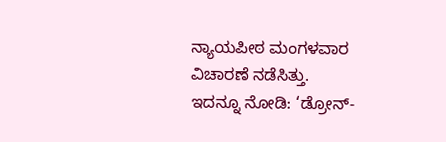ನ್ಯಾಯಪೀಠ ಮಂಗಳವಾರ ವಿಚಾರಣೆ ನಡೆಸಿತ್ತು.
ಇದನ್ನೂ ನೋಡಿ: ‘ಡ್ರೋನ್-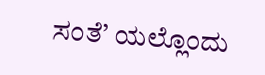ಸಂತೆ’ ಯಲ್ಲೊಂದು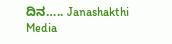ದಿನ….. Janashakthi Media